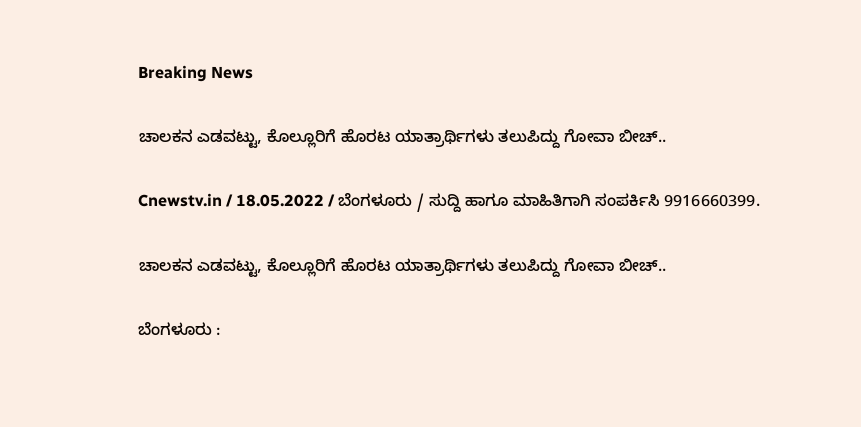Breaking News

ಚಾಲಕನ ಎಡವಟ್ಟು, ಕೊಲ್ಲೂರಿಗೆ ಹೊರಟ ಯಾತ್ರಾರ್ಥಿಗಳು ತಲುಪಿದ್ದು ಗೋವಾ ಬೀಚ್..

Cnewstv.in / 18.05.2022 / ಬೆಂಗಳೂರು / ಸುದ್ದಿ ಹಾಗೂ ಮಾಹಿತಿಗಾಗಿ ಸಂಪರ್ಕಿಸಿ 9916660399.

ಚಾಲಕನ ಎಡವಟ್ಟು, ಕೊಲ್ಲೂರಿಗೆ ಹೊರಟ ಯಾತ್ರಾರ್ಥಿಗಳು ತಲುಪಿದ್ದು ಗೋವಾ ಬೀಚ್..

ಬೆಂಗಳೂರು :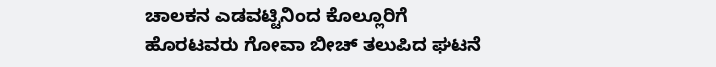ಚಾಲಕನ ಎಡವಟ್ಟಿನಿಂದ ಕೊಲ್ಲೂರಿಗೆ ಹೊರಟವರು ಗೋವಾ ಬೀಚ್ ತಲುಪಿದ ಘಟನೆ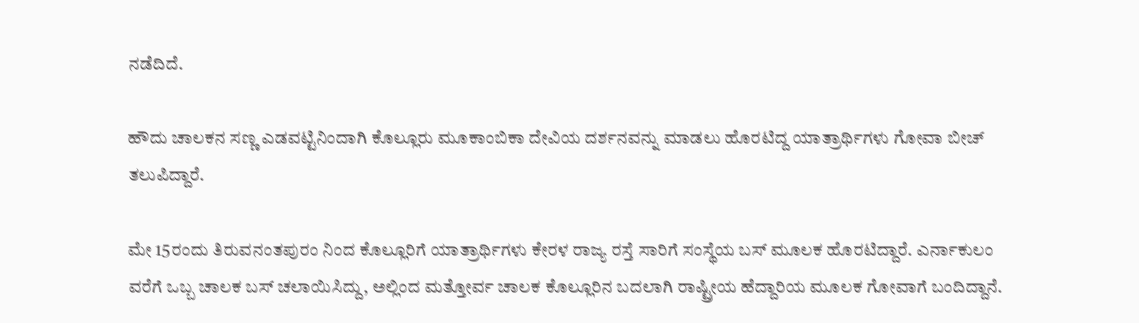ನಡೆದಿದೆ.

ಹೌದು ಚಾಲಕನ ಸಣ್ಣ ಎಡವಟ್ಟಿನಿಂದಾಗಿ ಕೊಲ್ಲೂರು ಮೂಕಾಂಬಿಕಾ ದೇವಿಯ ದರ್ಶನವನ್ನು ಮಾಡಲು ಹೊರಟಿದ್ದ ಯಾತ್ರಾರ್ಥಿಗಳು ಗೋವಾ ಬೀಚ್ ತಲುಪಿದ್ದಾರೆ.

ಮೇ 15ರಂದು ತಿರುವನಂತಪುರಂ ನಿಂದ ಕೊಲ್ಲೂರಿಗೆ ಯಾತ್ರಾರ್ಥಿಗಳು ಕೇರಳ ರಾಜ್ಯ ರಸ್ತೆ ಸಾರಿಗೆ ಸಂಸ್ಥೆಯ ಬಸ್ ಮೂಲಕ ಹೊರಟಿದ್ದಾರೆ. ಎರ್ನಾಕುಲಂ ವರೆಗೆ ಒಬ್ಬ ಚಾಲಕ ಬಸ್ ಚಲಾಯಿಸಿದ್ದು, ಅಲ್ಲಿಂದ ಮತ್ತೋರ್ವ ಚಾಲಕ ಕೊಲ್ಲೂರಿನ ಬದಲಾಗಿ ರಾಷ್ಟ್ರೀಯ ಹೆದ್ದಾರಿಯ ಮೂಲಕ ಗೋವಾಗೆ ಬಂದಿದ್ದಾನೆ.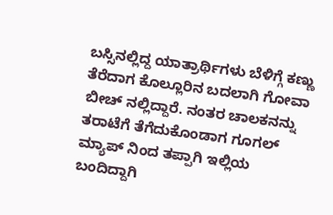ಬಸ್ಸಿನಲ್ಲಿದ್ದ ಯಾತ್ರಾರ್ಥಿಗಳು ಬೆಳಿಗ್ಗೆ ಕಣ್ಣು ತೆರೆದಾಗ ಕೊಲ್ಲೂರಿನ ಬದಲಾಗಿ ಗೋವಾ ಬೀಚ್ ನಲ್ಲಿದ್ದಾರೆ. ನಂತರ ಚಾಲಕನನ್ನು ತರಾಟೆಗೆ ತೆಗೆದುಕೊಂಡಾಗ ಗೂಗಲ್ ಮ್ಯಾಪ್ ನಿಂದ ತಪ್ಪಾಗಿ ಇಲ್ಲಿಯ ಬಂದಿದ್ದಾಗಿ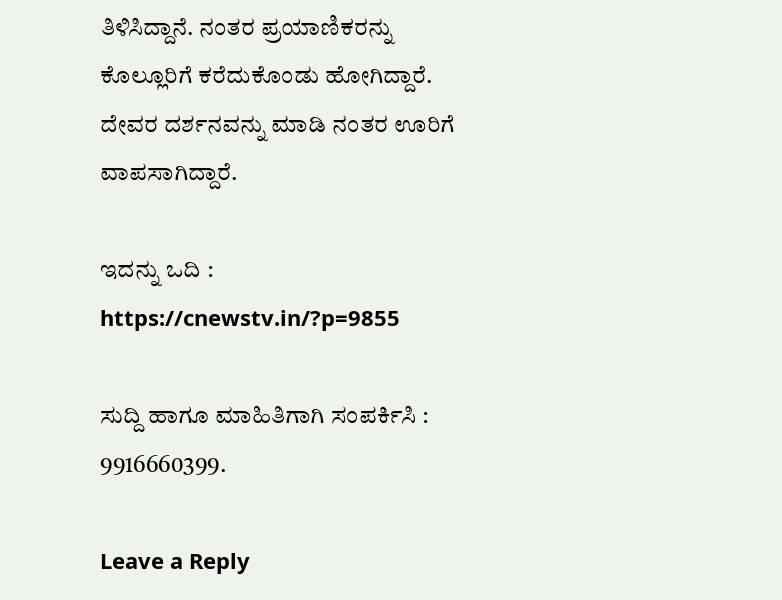ತಿಳಿಸಿದ್ದಾನೆ. ನಂತರ ಪ್ರಯಾಣಿಕರನ್ನು ಕೊಲ್ಲೂರಿಗೆ ಕರೆದುಕೊಂಡು ಹೋಗಿದ್ದಾರೆ. ದೇವರ ದರ್ಶನವನ್ನು ಮಾಡಿ ನಂತರ ಊರಿಗೆ ವಾಪಸಾಗಿದ್ದಾರೆ.

ಇದನ್ನು ಒದಿ : https://cnewstv.in/?p=9855

ಸುದ್ದಿ ಹಾಗೂ ಮಾಹಿತಿಗಾಗಿ ಸಂಪರ್ಕಿಸಿ : 9916660399.

Leave a Reply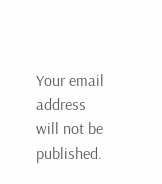Your email address will not be published.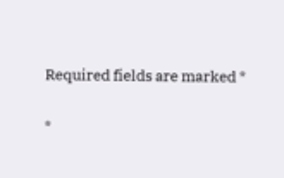Required fields are marked *

*